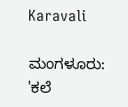Karavali

ಮಂಗಳೂರು: 'ಕಲೆ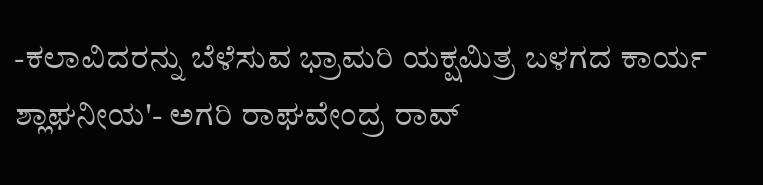-ಕಲಾವಿದರನ್ನು ಬೆಳೆಸುವ ಭ್ರಾಮರಿ ಯಕ್ಷಮಿತ್ರ ಬಳಗದ ಕಾರ್ಯ ಶ್ಲಾಘನೀಯ'- ಅಗರಿ ರಾಘವೇಂದ್ರ ರಾವ್